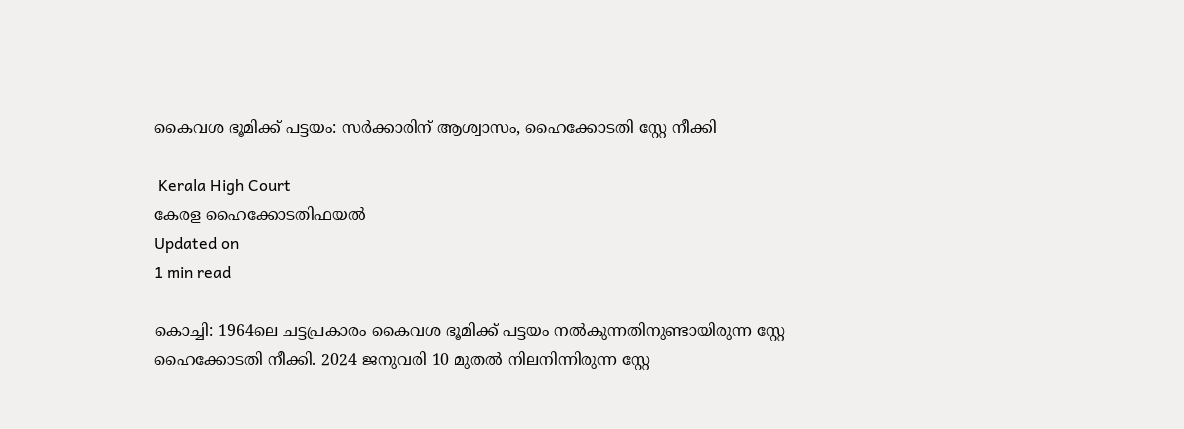കൈവശ ഭൂമിക്ക് പട്ടയം: സര്‍ക്കാരിന് ആശ്വാസം, ഹൈക്കോടതി സ്റ്റേ നീക്കി

 Kerala High Court
കേരള ഹൈക്കോടതിഫയൽ
Updated on
1 min read

കൊച്ചി: 1964ലെ ചട്ടപ്രകാരം കൈവശ ഭൂമിക്ക് പട്ടയം നല്‍കുന്നതിനുണ്ടായിരുന്ന സ്റ്റേ ഹൈക്കോടതി നീക്കി. 2024 ജനുവരി 10 മുതല്‍ നിലനിന്നിരുന്ന സ്റ്റേ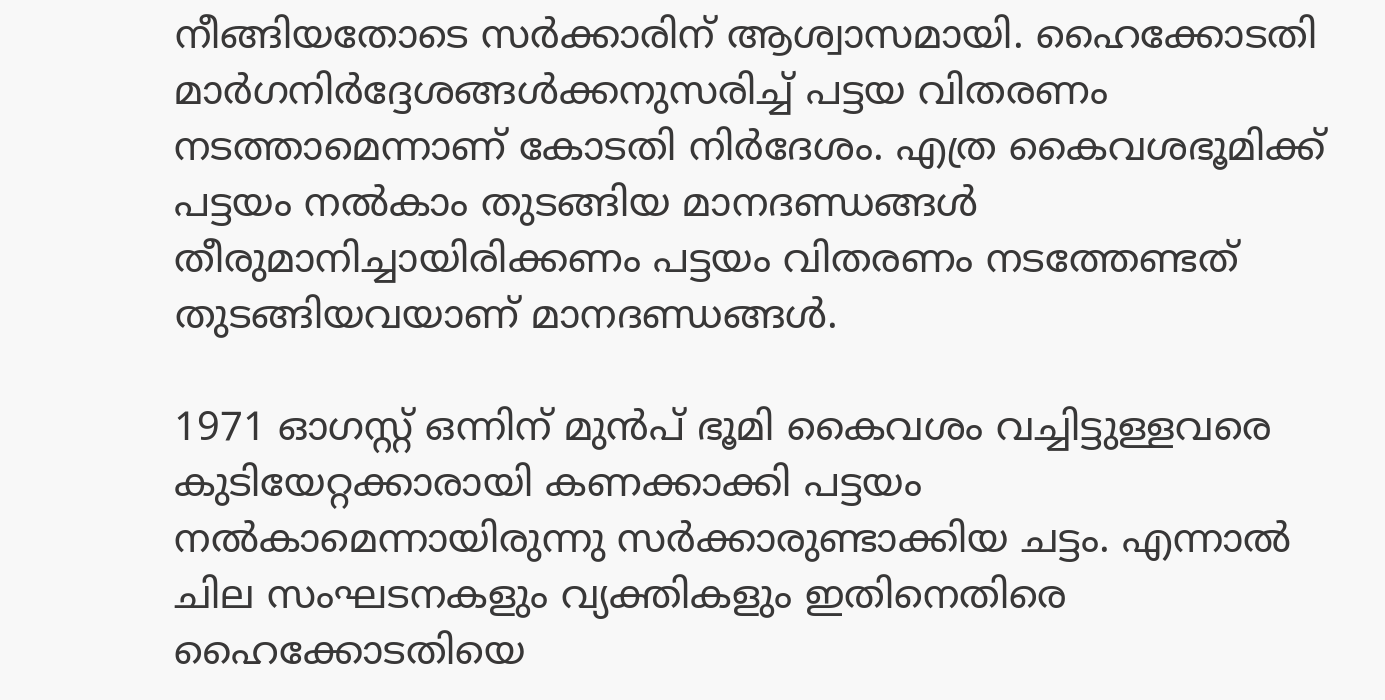നീങ്ങിയതോടെ സര്‍ക്കാരിന് ആശ്വാസമായി. ഹൈക്കോടതി മാര്‍ഗനിര്‍ദ്ദേശങ്ങള്‍ക്കനുസരിച്ച് പട്ടയ വിതരണം നടത്താമെന്നാണ് കോടതി നിര്‍ദേശം. എത്ര കൈവശഭൂമിക്ക് പട്ടയം നല്‍കാം തുടങ്ങിയ മാനദണ്ഡങ്ങള്‍ തീരുമാനിച്ചായിരിക്കണം പട്ടയം വിതരണം നടത്തേണ്ടത് തുടങ്ങിയവയാണ് മാനദണ്ഡങ്ങള്‍.

1971 ഓഗസ്റ്റ് ഒന്നിന് മുന്‍പ് ഭൂമി കൈവശം വച്ചിട്ടുള്ളവരെ കുടിയേറ്റക്കാരായി കണക്കാക്കി പട്ടയം നല്‍കാമെന്നായിരുന്നു സര്‍ക്കാരുണ്ടാക്കിയ ചട്ടം. എന്നാല്‍ ചില സംഘടനകളും വ്യക്തികളും ഇതിനെതിരെ ഹൈക്കോടതിയെ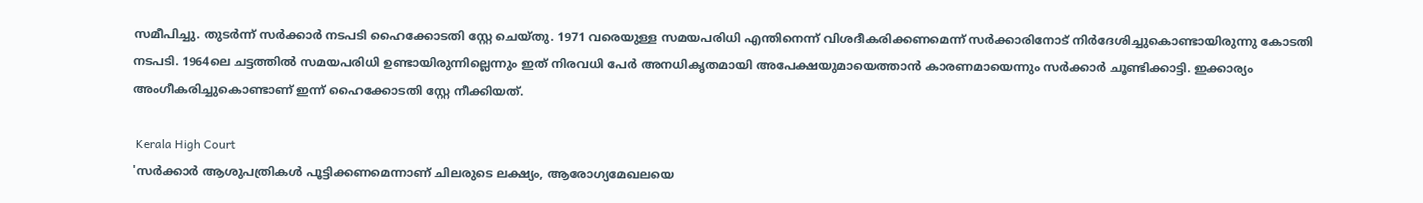സമീപിച്ചു. തുടര്‍ന്ന് സര്‍ക്കാര്‍ നടപടി ഹൈക്കോടതി സ്റ്റേ ചെയ്തു. 1971 വരെയുള്ള സമയപരിധി എന്തിനെന്ന് വിശദീകരിക്കണമെന്ന് സര്‍ക്കാരിനോട് നിര്‍ദേശിച്ചുകൊണ്ടായിരുന്നു കോടതി നടപടി. 1964ലെ ചട്ടത്തില്‍ സമയപരിധി ഉണ്ടായിരുന്നില്ലെന്നും ഇത് നിരവധി പേര്‍ അനധികൃതമായി അപേക്ഷയുമായെത്താന്‍ കാരണമായെന്നും സര്‍ക്കാര്‍ ചൂണ്ടിക്കാട്ടി. ഇക്കാര്യം അംഗീകരിച്ചുകൊണ്ടാണ് ഇന്ന് ഹൈക്കോടതി സ്റ്റേ നീക്കിയത്.

 Kerala High Court
'സര്‍ക്കാര്‍ ആശുപത്രികള്‍ പൂട്ടിക്കണമെന്നാണ് ചിലരുടെ ലക്ഷ്യം, ആരോഗ്യമേഖലയെ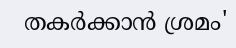തകര്‍ക്കാന്‍ ശ്രമം'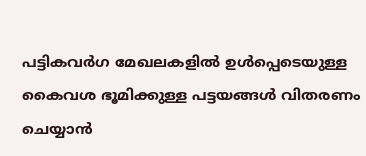പട്ടികവര്‍ഗ മേഖലകളില്‍ ഉള്‍പ്പെടെയുള്ള കൈവശ ഭൂമിക്കുള്ള പട്ടയങ്ങള്‍ വിതരണം ചെയ്യാന്‍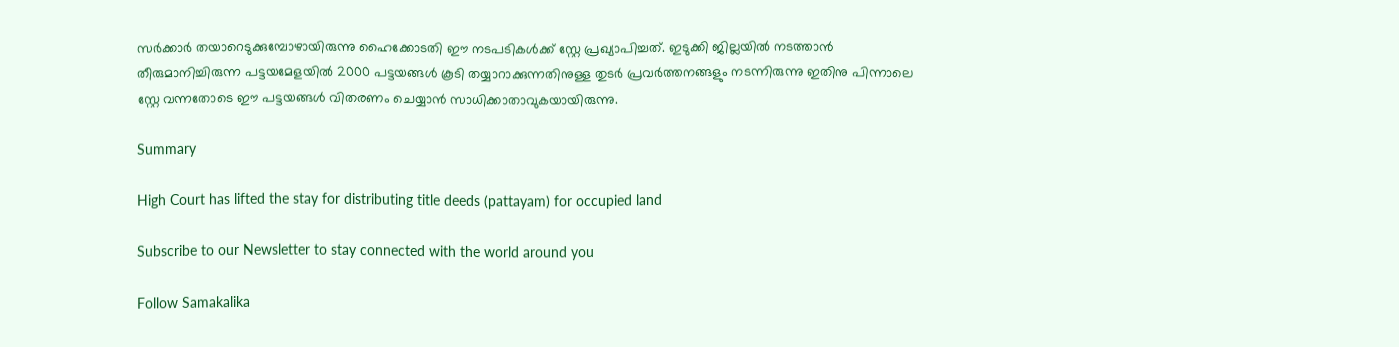സര്‍ക്കാര്‍ തയാറെടുക്കുമ്പോഴായിരുന്നു ഹൈക്കോടതി ഈ നടപടികള്‍ക്ക് സ്റ്റേ പ്രഖ്യാപിച്ചത്. ഇടുക്കി ജില്ലയില്‍ നടത്താന്‍ തീരുമാനിച്ചിരുന്ന പട്ടയമേളയില്‍ 2000 പട്ടയങ്ങള്‍ കൂടി തയ്യാറാക്കുന്നതിനുള്ള തുടര്‍ പ്രവര്‍ത്തനങ്ങളും നടന്നിരുന്നു ഇതിനു പിന്നാലെ സ്റ്റേ വന്നതോടെ ഈ പട്ടയങ്ങള്‍ വിതരണം ചെയ്യാന്‍ സാധിക്കാതാവുകയായിരുന്നു.

Summary

High Court has lifted the stay for distributing title deeds (pattayam) for occupied land

Subscribe to our Newsletter to stay connected with the world around you

Follow Samakalika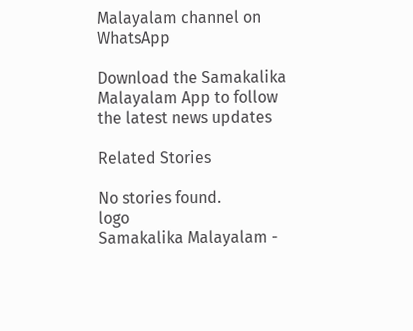Malayalam channel on WhatsApp

Download the Samakalika Malayalam App to follow the latest news updates

Related Stories

No stories found.
logo
Samakalika Malayalam -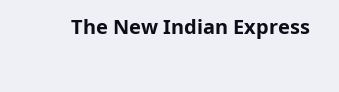The New Indian Express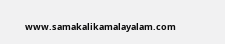www.samakalikamalayalam.com